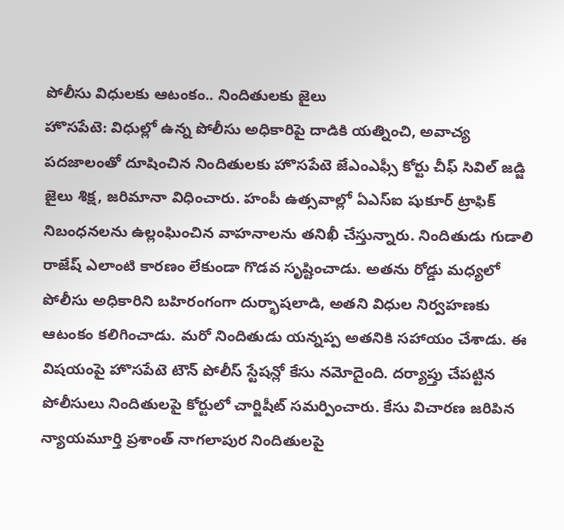పోలీసు విధులకు ఆటంకం.. నిందితులకు జైలు
హొసపేటె: విధుల్లో ఉన్న పోలీసు అధికారిపై దాడికి యత్నించి, అవాచ్య పదజాలంతో దూషించిన నిందితులకు హొసపేటె జేఎంఎఫ్సీ కోర్టు చీఫ్ సివిల్ జడ్జి జైలు శిక్ష, జరిమానా విధించారు. హంపీ ఉత్సవాల్లో ఏఎస్ఐ షుకూర్ ట్రాఫిక్ నిబంధనలను ఉల్లంఘించిన వాహనాలను తనిఖీ చేస్తున్నారు. నిందితుడు గుడాలి రాజేష్ ఎలాంటి కారణం లేకుండా గొడవ సృష్టించాడు. అతను రోడ్డు మధ్యలో పోలీసు అధికారిని బహిరంగంగా దుర్భాషలాడి, అతని విధుల నిర్వహణకు ఆటంకం కలిగించాడు. మరో నిందితుడు యన్నప్ప అతనికి సహాయం చేశాడు. ఈ విషయంపై హొసపేటె టౌన్ పోలీస్ స్టేషన్లో కేసు నమోదైంది. దర్యాప్తు చేపట్టిన పోలీసులు నిందితులపై కోర్టులో చార్జిషీట్ సమర్పించారు. కేసు విచారణ జరిపిన న్యాయమూర్తి ప్రశాంత్ నాగలాపుర నిందితులపై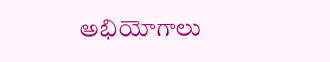అభియోగాలు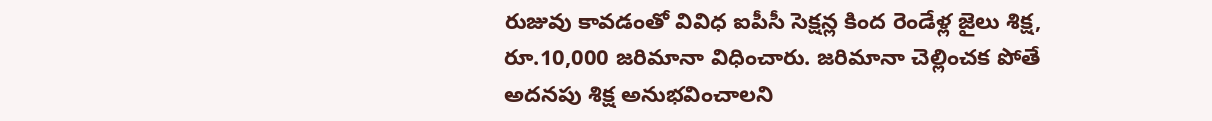రుజువు కావడంతో వివిధ ఐపీసీ సెక్షన్ల కింద రెండేళ్ల జైలు శిక్ష, రూ.10,000 జరిమానా విధించారు. జరిమానా చెల్లించక పోతే అదనపు శిక్ష అనుభవించాలని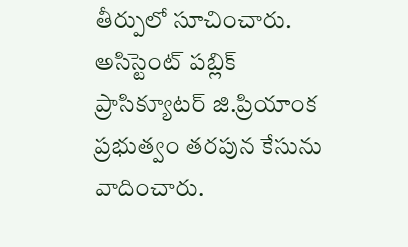తీర్పులో సూచించారు. అసిస్టెంట్ పబ్లిక్ ప్రాసిక్యూటర్ జి.ప్రియాంక ప్రభుత్వం తరపున కేసును వాదించారు.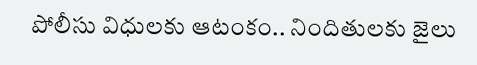పోలీసు విధులకు ఆటంకం.. నిందితులకు జైలు